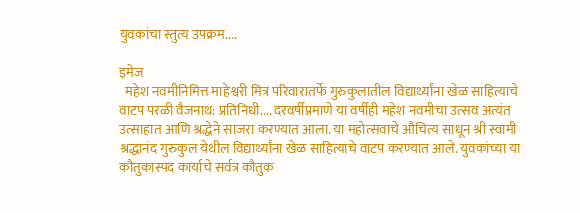युवकांचा स्तुत्य उपक्रम....

इमेज
  महेश नवमीनिमित्त माहेश्वरी मित्र परिवारातर्फे गुरुकुलातील विद्यार्थ्यांना खेळ साहित्याचे वाटप परळी वैजनाथ: प्रतिनिधी.... दरवर्षीप्रमाणे या वर्षीही महेश नवमीचा उत्सव अत्यंत उत्साहात आणि श्रद्धेने साजरा करण्यात आला. या महोत्सवाचे औचित्य साधून श्री स्वामी श्रद्धानंद गुरुकुल येथील विद्यार्थ्यांना खेळ साहित्याचे वाटप करण्यात आले. युवकांच्या या कौतुकास्पद कार्याचे सर्वत्र कौतुक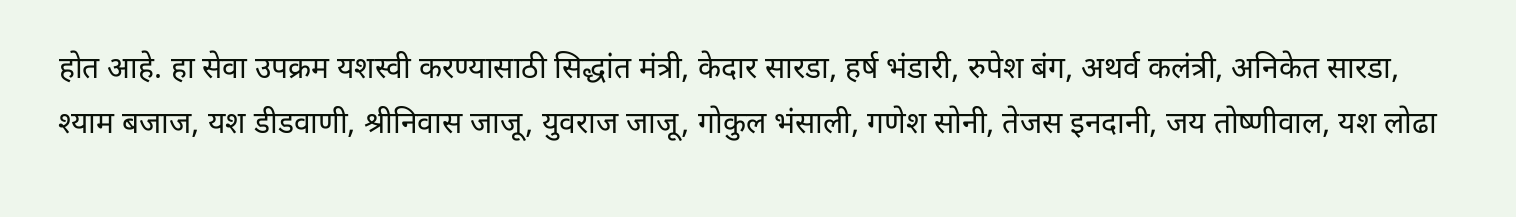होत आहे. हा सेवा उपक्रम यशस्वी करण्यासाठी सिद्धांत मंत्री, केदार सारडा, हर्ष भंडारी, रुपेश बंग, अथर्व कलंत्री, अनिकेत सारडा, श्याम बजाज, यश डीडवाणी, श्रीनिवास जाजू, युवराज जाजू, गोकुल भंसाली, गणेश सोनी, तेजस इनदानी, जय तोष्णीवाल, यश लोढा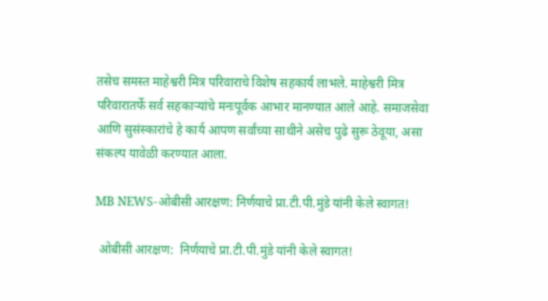तसेच समस्त माहेश्वरी मित्र परिवाराचे विशेष सहकार्य लाभले. माहेश्वरी मित्र परिवारातर्फे सर्व सहकाऱ्यांचे मनःपूर्वक आभार मानण्यात आले आहे. समाजसेवा आणि सुसंस्कारांचे हे कार्य आपण सर्वांच्या साथीने असेच पुढे सुरू ठेवूया, असा संकल्प यावेळी करण्यात आला.

MB NEWS-ओबीसी आरक्षण: निर्णयाचे प्रा.टी.पी.मुंडे यांनी केले स्वागत!

 ओबीसी आरक्षण:  निर्णयाचे प्रा.टी.पी.मुंडे यांनी केले स्वागत!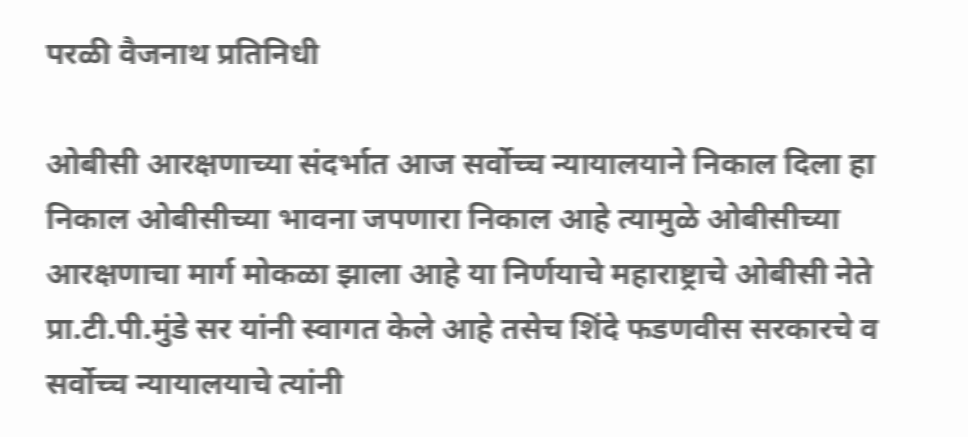परळी वैजनाथ प्रतिनिधी

ओबीसी आरक्षणाच्या संदर्भात आज सर्वोच्च न्यायालयाने निकाल दिला हा निकाल ओबीसीच्या भावना जपणारा निकाल आहे त्यामुळे ओबीसीच्या आरक्षणाचा मार्ग मोकळा झाला आहे या निर्णयाचे महाराष्ट्राचे ओबीसी नेते प्रा.टी.पी.मुंडे सर यांनी स्वागत केले आहे तसेच शिंदे फडणवीस सरकारचे व सर्वोच्च न्यायालयाचे त्यांनी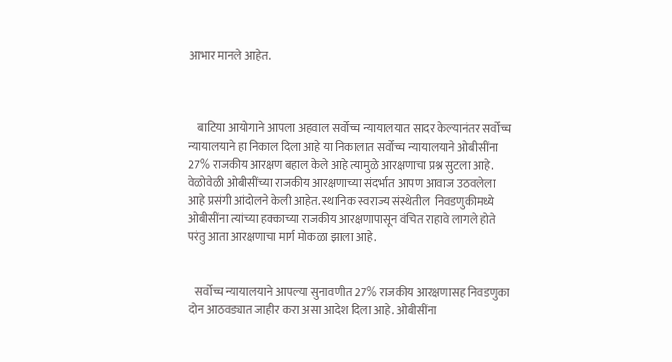आभार मानले आहेत.



    बाटिया आयोगाने आपला अहवाल सर्वोच्च न्यायालयात सादर केल्यानंतर सर्वोच्च न्यायालयाने हा निकाल दिला आहे या निकालात सर्वोच्च न्यायालयाने ओबीसींना 27% राजकीय आरक्षण बहाल केले आहे त्यामुळे आरक्षणाचा प्रश्न सुटला आहे. वेळोवेळी ओबीसींच्या राजकीय आरक्षणाच्या संदर्भात आपण आवाज उठवलेला आहे प्रसंगी आंदोलने केली आहेत. स्थानिक स्वराज्य संस्थेतील  निवडणुकीमध्ये ओबीसींना त्यांच्या हक्काच्या राजकीय आरक्षणापासून वंचित राहावे लागले होते परंतु आता आरक्षणाचा मार्ग मोकळा झाला आहे.


   सर्वोच्च न्यायालयाने आपल्या सुनावणीत 27% राजकीय आरक्षणासह निवडणुका दोन आठवड्यात जाहीर करा असा आदेश दिला आहे. ओबीसींना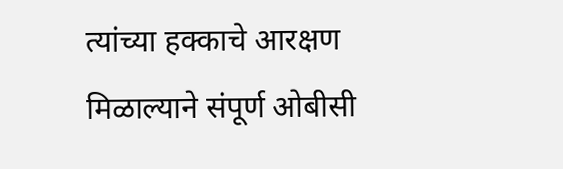त्यांच्या हक्काचे आरक्षण मिळाल्याने संपूर्ण ओबीसी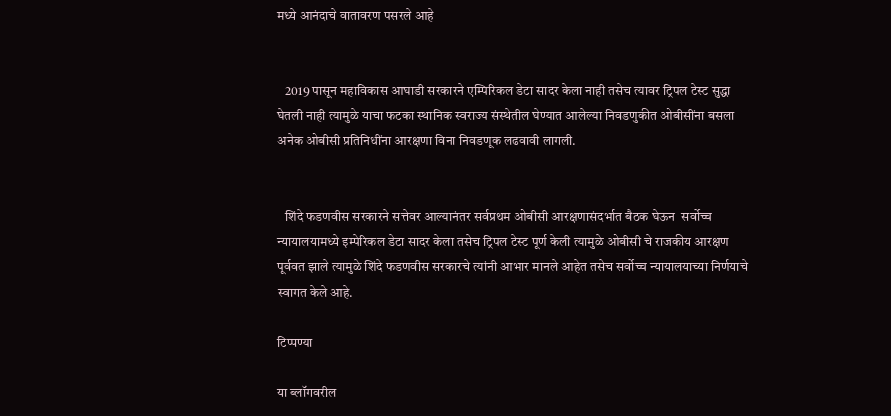मध्ये आनंदाचे वातावरण पसरले आहे


   2019 पासून महाविकास आघाडी सरकारने एम्पिरिकल डेटा सादर केला नाही तसेच त्यावर ट्रिपल टेस्ट सुद्धा घेतली नाही त्यामुळे याचा फटका स्थानिक स्वराज्य संस्थेतील घेण्यात आलेल्या निवडणुकीत ओबीसींना बसला अनेक ओबीसी प्रतिनिधींना आरक्षणा विना निवडणूक लढवावी लागली.


   शिंदे फडणवीस सरकारने सत्तेवर आल्यानंतर सर्वप्रथम ओबीसी आरक्षणासंदर्भात बैठक घेऊन  सर्वोच्च न्यायालयामध्ये इम्पेरिकल डेटा सादर केला तसेच ट्रिपल टेस्ट पूर्ण केली त्यामुळे ओबीसी चे राजकीय आरक्षण पूर्ववत झाले त्यामुळे शिंदे फडणवीस सरकारचे त्यांनी आभार मानले आहेत तसेच सर्वोच्च न्यायालयाच्या निर्णयाचे स्वागत केले आहे.

टिप्पण्या

या ब्लॉगवरील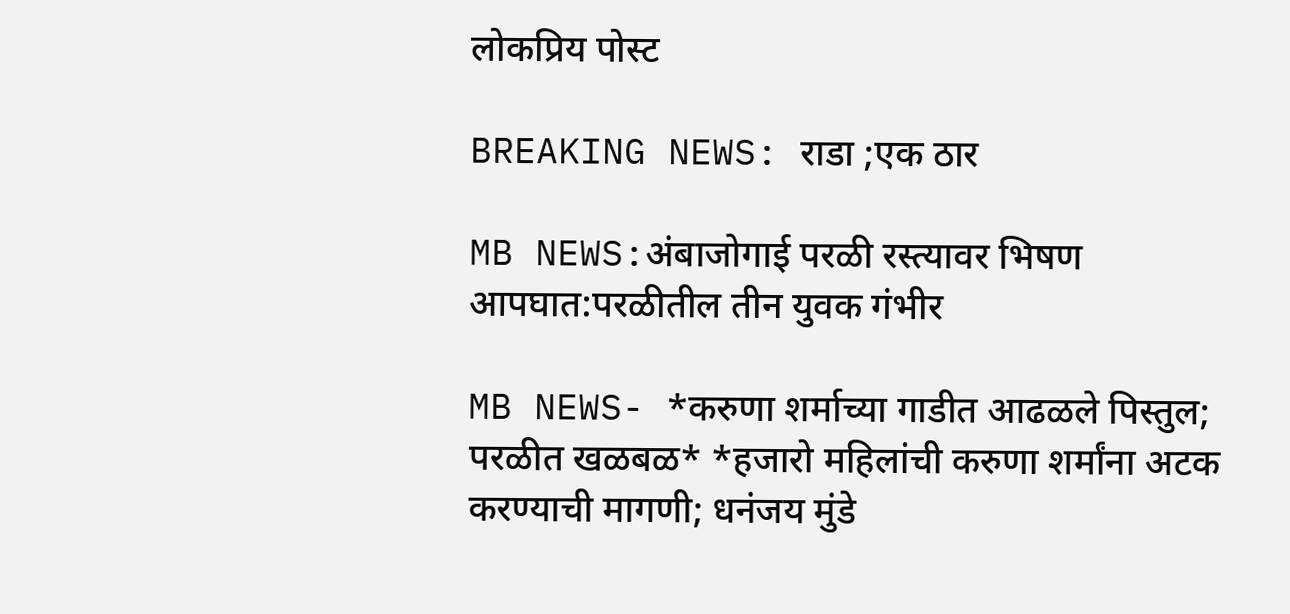लोकप्रिय पोस्ट

BREAKING NEWS: राडा ;एक ठार

MB NEWS:अंबाजोगाई परळी रस्त्यावर भिषण आपघात:परळीतील तीन युवक गंभीर

MB NEWS- *करुणा शर्माच्या गाडीत आढळले पिस्तुल; परळीत खळबळ* *हजारो महिलांची करुणा शर्मांना अटक करण्याची मागणी; धनंजय मुंडे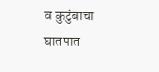व कुटुंबाचा घातपात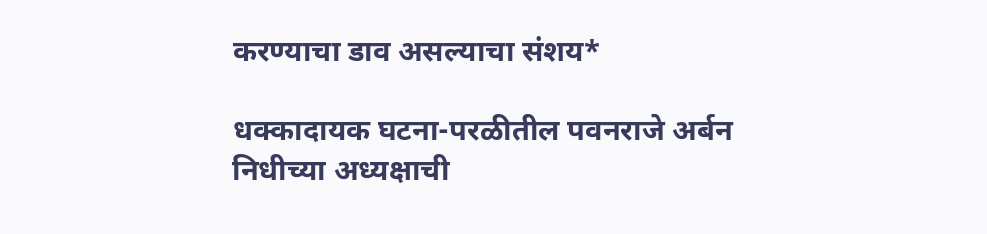करण्याचा डाव असल्याचा संशय*

धक्कादायक घटना-परळीतील पवनराजे अर्बन निधीच्या अध्यक्षाची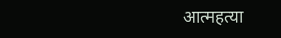आत्महत्या